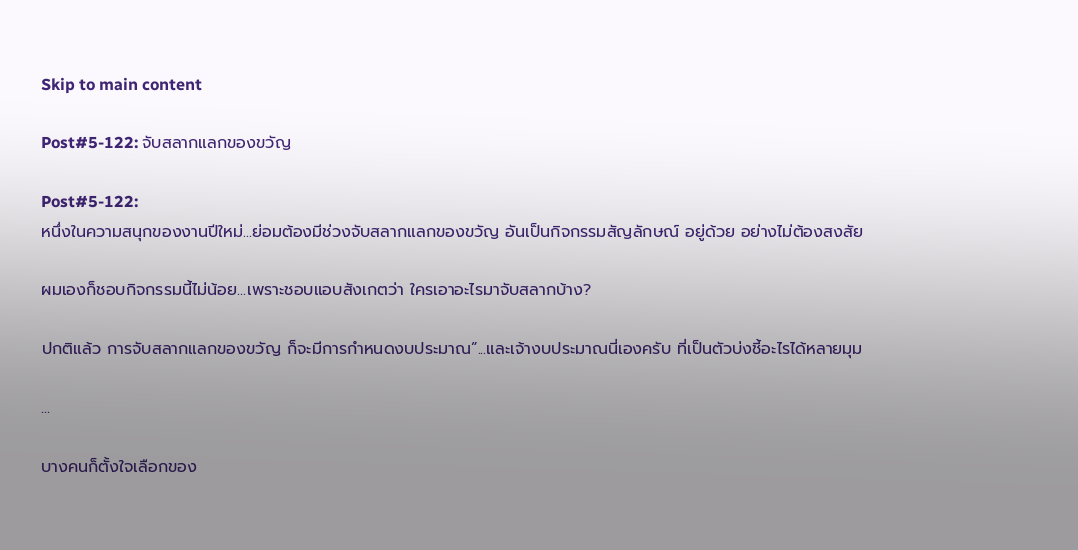Skip to main content

Post#5-122: จับสลากแลกของขวัญ

Post#5-122:
หนึ่งในความสนุกของงานปีใหม่...ย่อมต้องมีช่วงจับสลากแลกของขวัญ อันเป็นกิจกรรมสัญลักษณ์ อยู่ด้วย อย่างไม่ต้องสงสัย

ผมเองก็ชอบกิจกรรมนี้ไม่น้อย...เพราะชอบแอบสังเกตว่า ใครเอาอะไรมาจับสลากบ้าง?

ปกติแล้ว การจับสลากแลกของขวัญ ก็จะมีการกำหนดงบประมาณ”...และเจ้างบประมาณนี่เองครับ ที่เป็นตัวบ่งชี้อะไรได้หลายมุม

...

บางคนก็ตั้งใจเลือกของ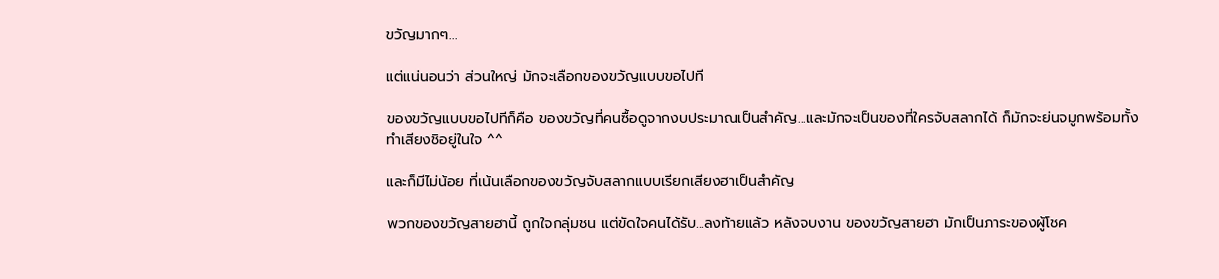ขวัญมากๆ...

แต่แน่นอนว่า ส่วนใหญ่ มักจะเลือกของขวัญแบบขอไปที

ของขวัญแบบขอไปทีก็คือ ของขวัญที่คนซื้อดูจากงบประมาณเป็นสำคัญ...และมักจะเป็นของที่ใครจับสลากได้ ก็มักจะย่นจมูกพร้อมทั้งทำเสียงชิอยู่ในใจ ^^

และก็มีไม่น้อย ที่เน้นเลือกของขวัญจับสลากแบบเรียกเสียงฮาเป็นสำคัญ

พวกของขวัญสายฮานี้ ถูกใจกลุ่มชน แต่ขัดใจคนได้รับ...ลงท้ายแล้ว หลังจบงาน ของขวัญสายฮา มักเป็นภาระของผู้โชค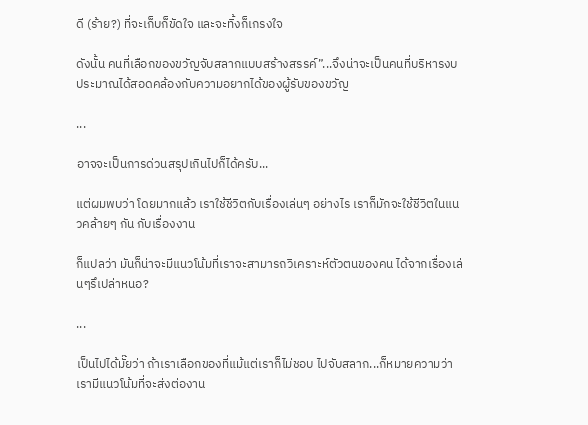ดี (ร้าย?) ที่จะเก็บก็ขัดใจ และจะทิ้งก็เกรงใจ

ดังนั้น คนที่เลือกของขวัญจับสลากแบบสร้างสรรค์”...จึงน่าจะเป็นคนที่บริหารงบประมาณได้สอดคล้องกับความอยากได้ของผู้รับของขวัญ

...

อาจจะเป็นการด่วนสรุปเกินไปก็ได้ครับ...

แต่ผมพบว่า โดยมากแล้ว เราใช้ชีวิตกับเรื่องเล่นๆ อย่างไร เราก็มักจะใช้ชีวิตในแนวคล้ายๆ กัน กับเรื่องงาน

ก็แปลว่า มันก็น่าจะมีแนวโน้มที่เราจะสามารถวิเคราะห์ตัวตนของคน ได้จากเรื่องเล่นๆรึเปล่าหนอ?

...

เป็นไปได้มั๊ยว่า ถ้าเราเลือกของที่แม้แต่เราก็ไม่ชอบ ไปจับสลาก...ก็หมายความว่า เรามีแนวโน้มที่จะส่งต่องาน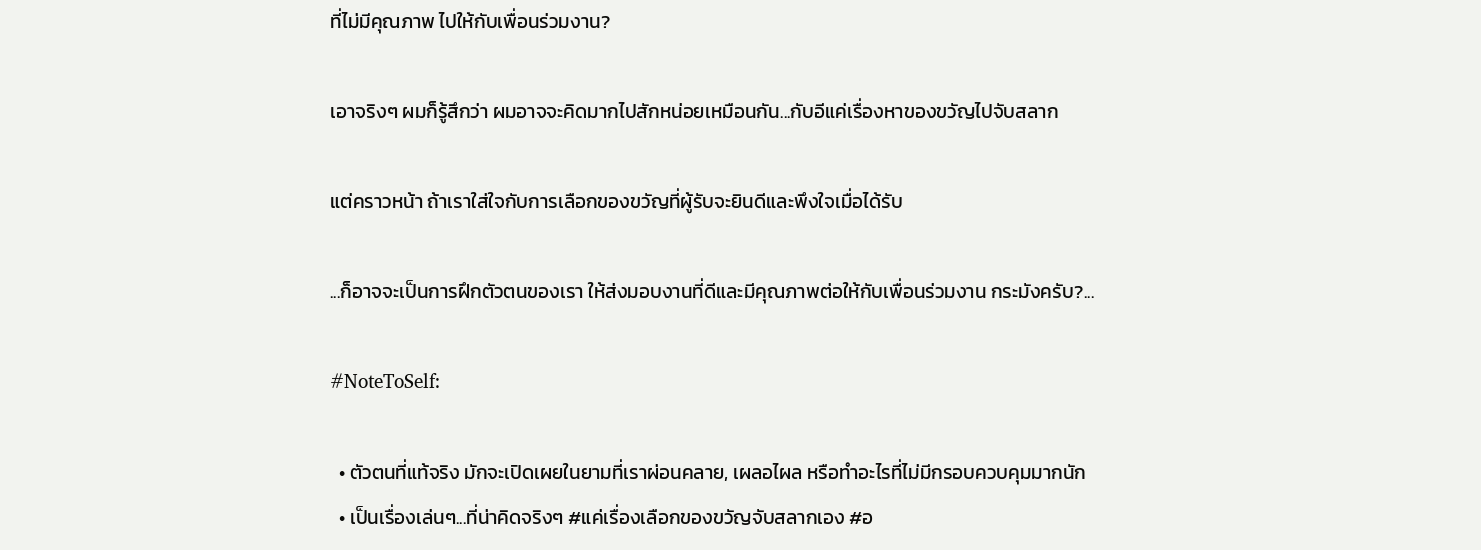ที่ไม่มีคุณภาพ ไปให้กับเพื่อนร่วมงาน?

เอาจริงๆ ผมก็รู้สึกว่า ผมอาจจะคิดมากไปสักหน่อยเหมือนกัน...กับอีแค่เรื่องหาของขวัญไปจับสลาก

แต่คราวหน้า ถ้าเราใส่ใจกับการเลือกของขวัญที่ผู้รับจะยินดีและพึงใจเมื่อได้รับ

...ก็อาจจะเป็นการฝึกตัวตนของเรา ให้ส่งมอบงานที่ดีและมีคุณภาพต่อให้กับเพื่อนร่วมงาน กระมังครับ?...

#NoteToSelf:

  • ตัวตนที่แท้จริง มักจะเปิดเผยในยามที่เราผ่อนคลาย, เผลอไผล หรือทำอะไรที่ไม่มีกรอบควบคุมมากนัก
  • เป็นเรื่องเล่นๆ...ที่น่าคิดจริงๆ #แค่เรื่องเลือกของขวัญจับสลากเอง #อ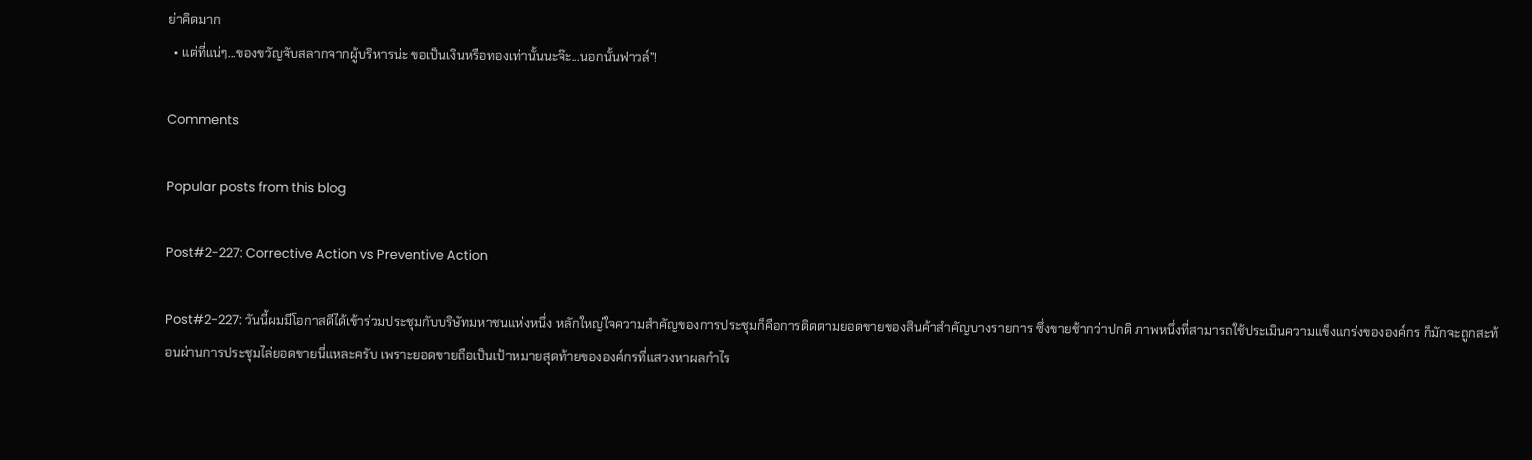ย่าคิดมาก
  • แต่ที่แน่ๆ...ของขวัญจับสลากจากผู้บริหารน่ะ ขอเป็นเงินหรือทองเท่านั้นนะจ๊ะ...นอกนั้นฟาวล์”!

Comments

Popular posts from this blog

Post#2-227: Corrective Action vs Preventive Action

Post#2-227: วันนี้ผมมีโอกาสดีได้เข้าร่วมประชุมกับบริษัทมหาชนแห่งหนึ่ง หลักใหญ่ใจความสำคัญของการประชุมก็คือการติดตามยอดขายของสินค้าสำคัญบางรายการ ซึ่งขายช้ากว่าปกติ ภาพหนึ่งที่สามารถใช้ประเมินความแข็งแกร่งขององค์กร ก็มักจะถูกสะท้อนผ่านการประชุมไล่ยอดขายนี่แหละครับ เพราะยอดขายถือเป็นเป้าหมายสุดท้ายขององค์กรที่แสวงหาผลกำไร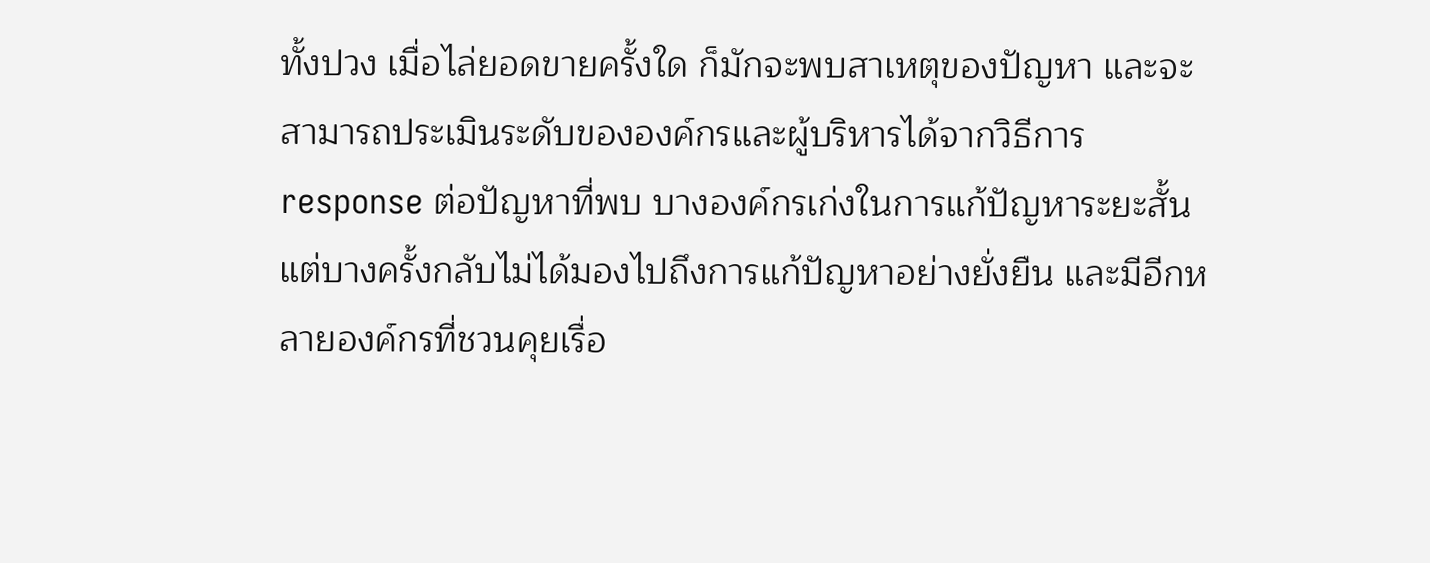ทั้งปวง เมื่อไล่ยอดขายครั้งใด ก็มักจะพบสาเหตุของปัญหา และจะสามารถประเมินระดับขององค์กรและผู้บริหารได้จากวิธีการ response ต่อปัญหาที่พบ บางองค์กรเก่งในการแก้ปัญหาระยะสั้น แต่บางครั้งกลับไม่ได้มองไปถึงการแก้ปัญหาอย่างยั่งยืน และมีอีกหลายองค์กรที่ชวนคุยเรื่อ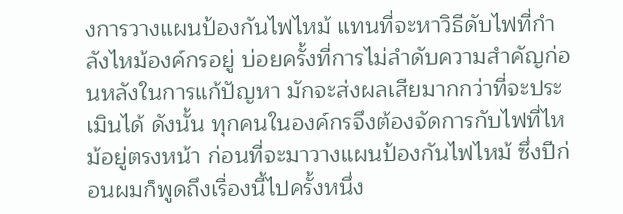งการวางแผนป้องกันไฟไหม้ แทนที่จะหาวิธีดับไฟที่กำลังไหม้องค์กรอยู่ บ่อยครั้งที่การไม่ลำดับความสำคัญก่อนหลังในการแก้ปัญหา มักจะส่งผลเสียมากกว่าที่จะประเมินได้ ดังนั้น ทุกคนในองค์กรจึงต้องจัดการกับไฟที่ไหม้อยู่ตรงหน้า ก่อนที่จะมาวางแผนป้องกันไฟไหม้ ซึ่งปีก่อนผมก็พูดถึงเรื่องนี้ไปครั้งหนึ่ง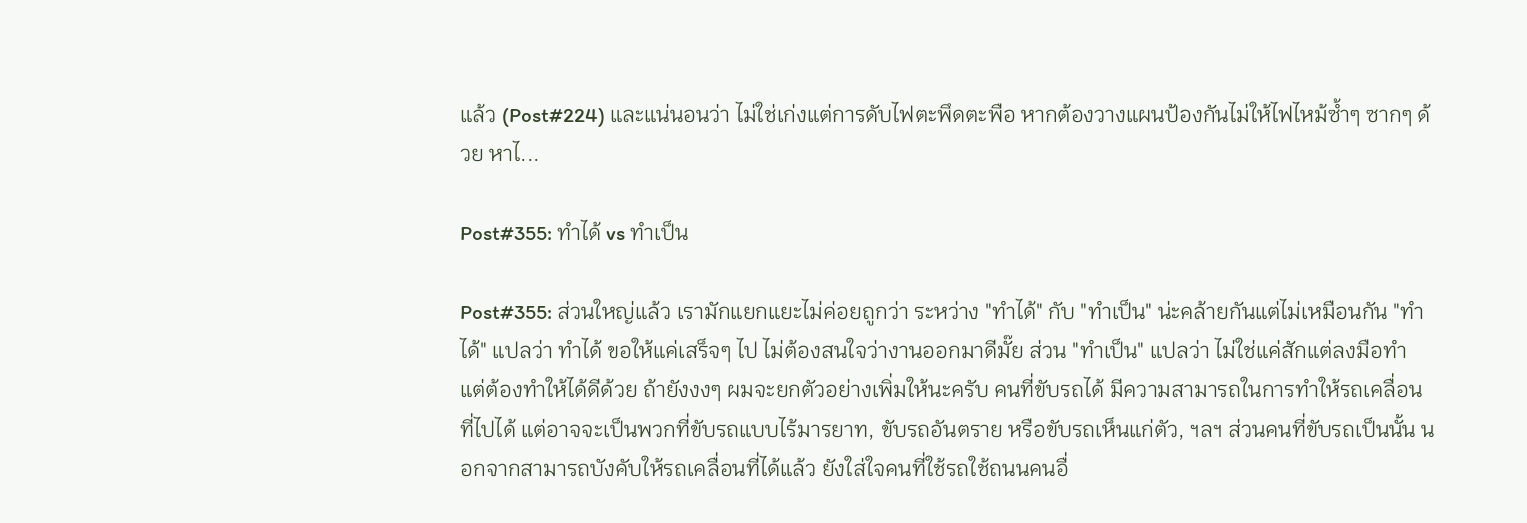แล้ว (Post#224) และแน่นอนว่า ไม่ใช่เก่งแต่การดับไฟตะพึดตะพือ หากต้องวางแผนป้องกันไม่ให้ไฟไหม้ซ้ำๆ ซากๆ ด้วย หาไ...

Post#355: ทำได้ vs ทำเป็น

Post#355: ส่วนใหญ่แล้ว เรามักแยกแยะไม่ค่อยถูกว่า ระหว่าง "ทำได้" กับ "ทำเป็น" น่ะคล้ายกันแต่ไม่เหมือนกัน "ทำได้" แปลว่า ทำได้ ขอให้แค่เสร็จๆ ไป ไม่ต้องสนใจว่างานออกมาดีมั๊ย ส่วน "ทำเป็น" แปลว่า ไม่ใช่แค่สักแต่ลงมือทำ แต่ต้องทำให้ได้ดีด้วย ถ้ายังงงๆ ผมจะยกตัวอย่างเพิ่มให้นะครับ คนที่ขับรถได้ มีความสามารถในการทำให้รถเคลื่อนที่ไปได้ แต่อาจจะเป็นพวกที่ขับรถแบบไร้มารยาท, ขับรถอันตราย หรือขับรถเห็นแก่ตัว, ฯลฯ ส่วนคนที่ขับรถเป็นนั้น นอกจากสามารถบังคับให้รถเคลื่อนที่ได้แล้ว ยังใส่ใจคนที่ใช้รถใช้ถนนคนอื่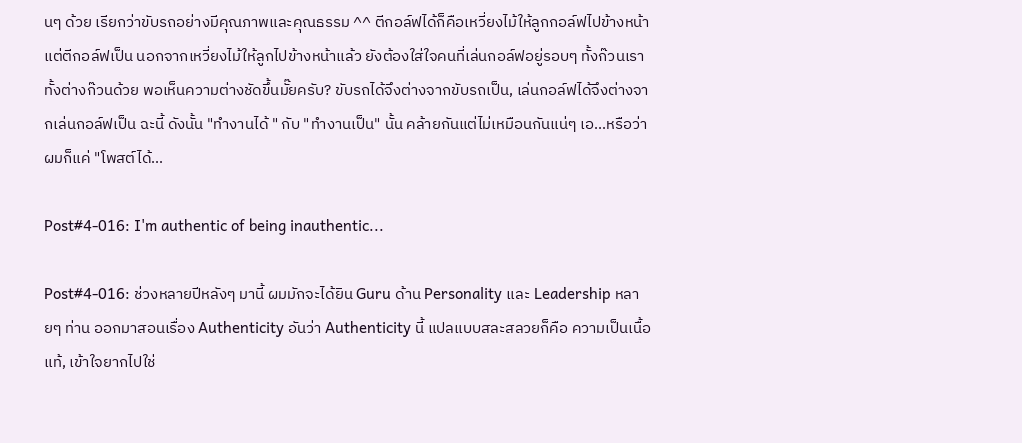นๆ ด้วย เรียกว่าขับรถอย่างมีคุณภาพและคุณธรรม ^^ ตีกอล์ฟได้ก็คือเหวี่ยงไม้ให้ลูกกอล์ฟไปข้างหน้า แต่ตีกอล์ฟเป็น นอกจากเหวี่ยงไม้ให้ลูกไปข้างหน้าแล้ว ยังต้องใส่ใจคนที่เล่นกอล์ฟอยู่รอบๆ ทั้งก๊วนเรา ทั้งต่างก๊วนด้วย พอเห็นความต่างชัดขึ้นมั๊ยครับ? ขับรถได้จึงต่างจากขับรถเป็น, เล่นกอล์ฟได้จึงต่างจากเล่นกอล์ฟเป็น ฉะนี้ ดังนั้น "ทำงานได้ " กับ "ทำงานเป็น" นั้น คล้ายกันแต่ไม่เหมือนกันแน่ๆ เอ...หรือว่าผมก็แค่ "โพสต์ได้...

Post#4-016: I'm authentic of being inauthentic...

Post#4-016: ช่วงหลายปีหลังๆ มานี้ ผมมักจะได้ยิน Guru ด้าน Personality และ Leadership หลายๆ ท่าน ออกมาสอนเรื่อง Authenticity อันว่า Authenticity นี้ แปลแบบสละสลวยก็คือ ความเป็นเนื้อแท้, เข้าใจยากไปใช่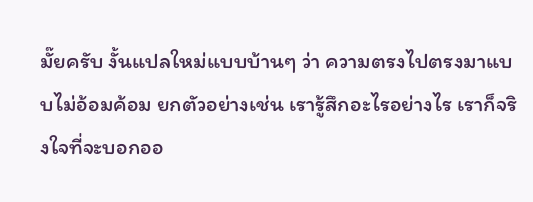มั๊ยครับ งั้นแปลใหม่แบบบ้านๆ ว่า ความตรงไปตรงมาแบบไม่อ้อมค้อม ยกตัวอย่างเช่น เรารู้สึกอะไรอย่างไร เราก็จริงใจที่จะบอกออ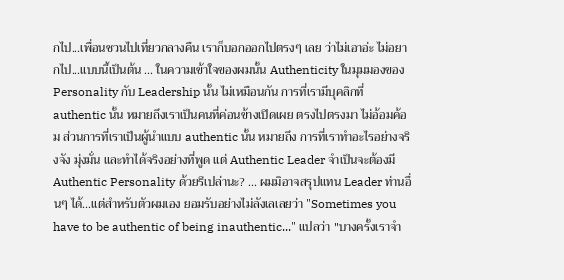กไป...เพื่อนชวนไปเที่ยวกลางคืน เราก็บอกออกไปตรงๆ เลย ว่าไม่เอาอ่ะ ไม่อยากไป...แบบนี้เป็นต้น ... ในความเข้าใจของผมนั้น Authenticity ในมุมมองของ Personality กับ Leadership นั้น ไม่เหมือนกัน การที่เรามีบุคลิกที่ authentic นั้น หมายถึงเราเป็นคนที่ค่อนข้างเปิดเผย ตรงไปตรงมา ไม่อ้อมค้อม ส่วนการที่เราเป็นผู้นำแบบ authentic นั้น หมายถึง การที่เราทำอะไรอย่างจริงจัง มุ่งมั่น และทำได้จริงอย่างที่พูด แต่ Authentic Leader จำเป็นจะต้องมี Authentic Personality ด้วยรึเปล่านะ? ... ผมมิอาจสรุปแทน Leader ท่านอื่นๆ ได้...แต่สำหรับตัวผมเอง ยอมรับอย่างไม่ลังเลเลยว่า "Sometimes you have to be authentic of being inauthentic..." แปลว่า "บางครั้งเราจำ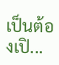เป็นต้องเปิ...